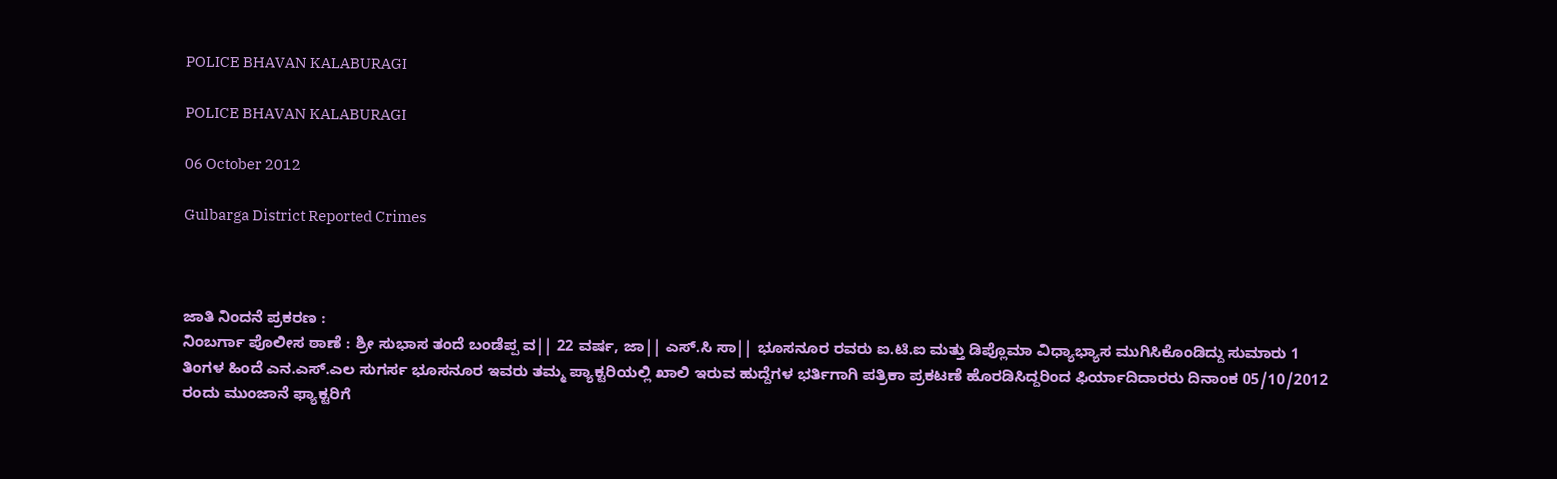POLICE BHAVAN KALABURAGI

POLICE BHAVAN KALABURAGI

06 October 2012

Gulbarga District Reported Crimes



ಜಾತಿ ನಿಂದನೆ ಪ್ರಕರಣ :
ನಿಂಬರ್ಗಾ ಪೊಲೀಸ ಠಾಣೆ : ಶ್ರೀ ಸುಭಾಸ ತಂದೆ ಬಂಡೆಪ್ಪ ವ|| 22 ವರ್ಷ, ಜಾ|| ಎಸ್.ಸಿ ಸಾ|| ಭೂಸನೂರ ರವರು ಐ.ಟಿ.ಐ ಮತ್ತು ಡಿಪ್ಲೊಮಾ ವಿಧ್ಯಾಭ್ಯಾಸ ಮುಗಿಸಿಕೊಂಡಿದ್ದು ಸುಮಾರು 1 ತಿಂಗಳ ಹಿಂದೆ ಎನ.ಎಸ್.ಎಲ ಸುಗರ್ಸ ಭೂಸನೂರ ಇವರು ತಮ್ಮ ಪ್ಯಾಕ್ಟರಿಯಲ್ಲಿ ಖಾಲಿ ಇರುವ ಹುದ್ದೆಗಳ ಭರ್ತಿಗಾಗಿ ಪತ್ರಿಕಾ ಪ್ರಕಟಣೆ ಹೊರಡಿಸಿದ್ದರಿಂದ ಫಿರ್ಯಾದಿದಾರರು ದಿನಾಂಕ 05/10/2012 ರಂದು ಮುಂಜಾನೆ ಫ್ಯಾಕ್ಟರಿಗೆ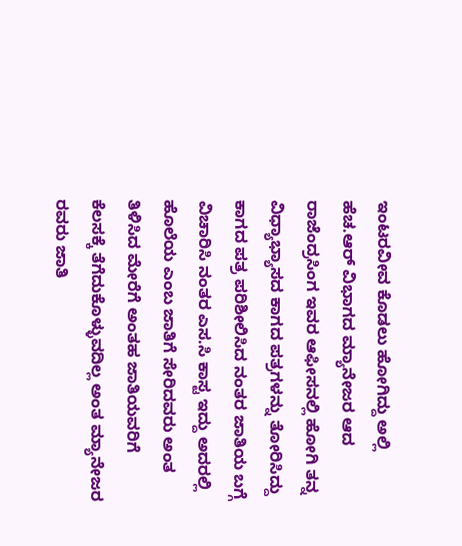ಇಂಟರವೀವ ಕೊಡಲು ಹೋಗಿದ್ದು ಅಲ್ಲಿ ಹೆಚ.ಆರ್ ವಿಭಾಗದ ಮ್ಯಾನೇಜರ ಆದ ರಾಜೆಂದ್ರಸಿಂಗ ಇವರ ಆಫೀಸನಲ್ಲಿ ಹೋಗಿ ತನ್ನ  ವಿಧ್ಯಾಭ್ಯಾಸದ ಕಾಗದ ಪತ್ರಗಳನ್ನು ತೋರಿಸಿದ್ದು ಕಾಗದ ಪತ್ರ ಪರಿಶೀಲಿಸಿದ ನಂತರ ಜಾತಿಯ ಬಗ್ಗೆ ವಿಚಾರಿಸಿ ನಂತರ ಎಸ.ಸಿ ಕಾಸ್ಟ ಇದ್ದು ಅದರಲ್ಲಿ ಹೊಲೆಯ ಎಂಬ ಜಾತಿಗೆ ಸೇರಿದವರು ಅಂತ ತಿಳಿಸಿದ ಮೇರೆಗೆ ಅಂತಹ ಜಾತಿಯವರಿಗೆ ಕೆಲಸಕ್ಕೆ ತೆಗೆದುಕೊಳ್ಳುವದಿಲ್ಲ ಅಂತ ಮ್ಯಾನೇಜರ ರವರು ಜಾತಿ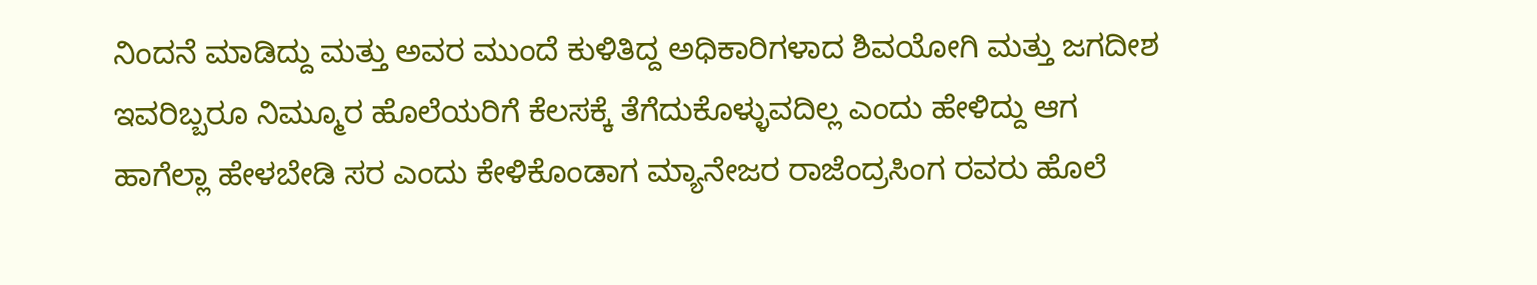ನಿಂದನೆ ಮಾಡಿದ್ದು ಮತ್ತು ಅವರ ಮುಂದೆ ಕುಳಿತಿದ್ದ ಅಧಿಕಾರಿಗಳಾದ ಶಿವಯೋಗಿ ಮತ್ತು ಜಗದೀಶ ಇವರಿಬ್ಬರೂ ನಿಮ್ಮೂರ ಹೊಲೆಯರಿಗೆ ಕೆಲಸಕ್ಕೆ ತೆಗೆದುಕೊಳ್ಳುವದಿಲ್ಲ ಎಂದು ಹೇಳಿದ್ದು ಆಗ ಹಾಗೆಲ್ಲಾ ಹೇಳಬೇಡಿ ಸರ ಎಂದು ಕೇಳಿಕೊಂಡಾಗ ಮ್ಯಾನೇಜರ ರಾಜೆಂದ್ರಸಿಂಗ ರವರು ಹೊಲೆ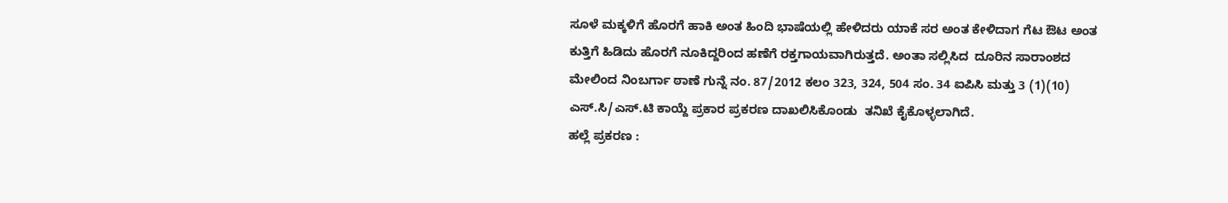ಸೂಳೆ ಮಕ್ಕಳಿಗೆ ಹೊರಗೆ ಹಾಕಿ ಅಂತ ಹಿಂದಿ ಭಾಷೆಯಲ್ಲಿ ಹೇಳಿದರು ಯಾಕೆ ಸರ ಅಂತ ಕೇಳಿದಾಗ ಗೆಟ ಔಟ ಅಂತ ಕುತ್ತಿಗೆ ಹಿಡಿದು ಹೊರಗೆ ನೂಕಿದ್ದರಿಂದ ಹಣೆಗೆ ರಕ್ತಗಾಯವಾಗಿರುತ್ತದೆ. ಅಂತಾ ಸಲ್ಲಿಸಿದ  ದೂರಿನ ಸಾರಾಂಶದ ಮೇಲಿಂದ ನಿಂಬರ್ಗಾ ಠಾಣೆ ಗುನ್ನೆ ನಂ. 87/2012 ಕಲಂ 323, 324, 504 ಸಂ. 34 ಐಪಿಸಿ ಮತ್ತು 3 (1)(10) ಎಸ್.ಸಿ/ಎಸ್.ಟಿ ಕಾಯ್ದೆ ಪ್ರಕಾರ ಪ್ರಕರಣ ದಾಖಲಿಸಿಕೊಂಡು  ತನಿಖೆ ಕೈಕೊಳ್ಳಲಾಗಿದೆ.
ಹಲ್ಲೆ ಪ್ರಕರಣ :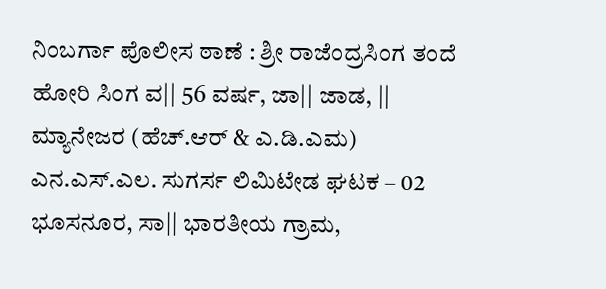ನಿಂಬರ್ಗಾ ಪೊಲೀಸ ಠಾಣೆ : ಶ್ರೀ ರಾಜೆಂದ್ರಸಿಂಗ ತಂದೆ ಹೋರಿ ಸಿಂಗ ವ|| 56 ವರ್ಷ, ಜಾ|| ಜಾಡ, || ಮ್ಯಾನೇಜರ (ಹೆಚ್.ಆರ್ & ಎ.ಡಿ.ಎಮ) ಎನ.ಎಸ್.ಎಲ. ಸುಗರ್ಸ ಲಿಮಿಟೇಡ ಘಟಕ – 02 ಭೂಸನೂರ, ಸಾ|| ಭಾರತೀಯ ಗ್ರಾಮ,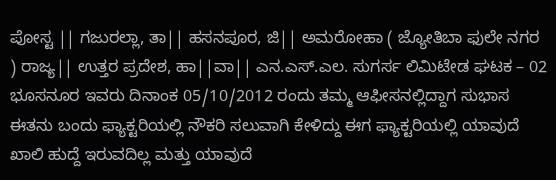ಪೋಸ್ಟ || ಗಜುರಲ್ಲಾ, ತಾ|| ಹಸನಪೂರ, ಜಿ|| ಅಮರೋಹಾ ( ಜ್ಯೋತಿಬಾ ಫುಲೇ ನಗರ ) ರಾಜ್ಯ|| ಉತ್ತರ ಪ್ರದೇಶ, ಹಾ||ವಾ|| ಎನ.ಎಸ್.ಎಲ. ಸುಗರ್ಸ ಲಿಮಿಟೇಡ ಘಟಕ – 02 ಭೂಸನೂರ ಇವರು ದಿನಾಂಕ 05/10/2012 ರಂದು ತಮ್ಮ ಆಫೀಸನಲ್ಲಿದ್ದಾಗ ಸುಭಾಸ ಈತನು ಬಂದು ಫ್ಯಾಕ್ಟರಿಯಲ್ಲಿ ನೌಕರಿ ಸಲುವಾಗಿ ಕೇಳಿದ್ದು ಈಗ ಫ್ಯಾಕ್ಟರಿಯಲ್ಲಿ ಯಾವುದೆ ಖಾಲಿ ಹುದ್ದೆ ಇರುವದಿಲ್ಲ ಮತ್ತು ಯಾವುದೆ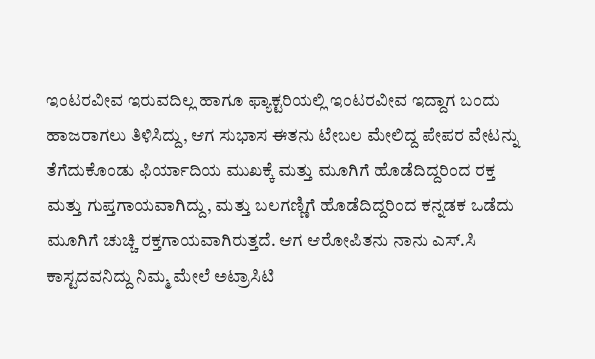ಇಂಟರವೀವ ಇರುವದಿಲ್ಲ ಹಾಗೂ ಫ್ಯಾಕ್ಟರಿಯಲ್ಲಿ ಇಂಟರವೀವ ಇದ್ದಾಗ ಬಂದು ಹಾಜರಾಗಲು ತಿಳಿಸಿದ್ದು, ಆಗ ಸುಭಾಸ ಈತನು ಟೇಬಲ ಮೇಲಿದ್ದ ಪೇಪರ ವೇಟನ್ನು ತೆಗೆದುಕೊಂಡು ಫಿರ್ಯಾದಿಯ ಮುಖಕ್ಕೆ ಮತ್ತು ಮೂಗಿಗೆ ಹೊಡೆದಿದ್ದರಿಂದ ರಕ್ತ ಮತ್ತು ಗುಪ್ತಗಾಯವಾಗಿದ್ದು, ಮತ್ತು ಬಲಗಣ್ಣಿಗೆ ಹೊಡೆದಿದ್ದರಿಂದ ಕನ್ನಡಕ ಒಡೆದು ಮೂಗಿಗೆ ಚುಚ್ಚಿ ರಕ್ತಗಾಯವಾಗಿರುತ್ತದೆ. ಆಗ ಆರೋಪಿತನು ನಾನು ಎಸ್.ಸಿ ಕಾಸ್ಟದವನಿದ್ದು ನಿಮ್ಮ ಮೇಲೆ ಅಟ್ರಾಸಿಟಿ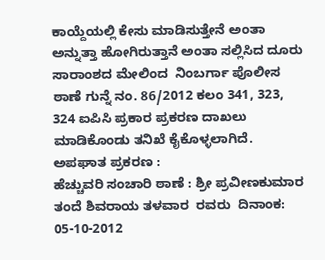ಕಾಯ್ದೆಯಲ್ಲಿ ಕೇಸು ಮಾಡಿಸುತ್ತೇನೆ ಅಂತಾ ಅನ್ನುತ್ತಾ ಹೋಗಿರುತ್ತಾನೆ ಅಂತಾ ಸಲ್ಲಿಸಿದ ದೂರು ಸಾರಾಂಶದ ಮೇಲಿಂದ  ನಿಂಬರ್ಗಾ ಪೊಲೀಸ ಠಾಣೆ ಗುನ್ನೆ ನಂ. 86/2012 ಕಲಂ 341, 323, 324 ಐಪಿಸಿ ಪ್ರಕಾರ ಪ್ರಕರಣ ದಾಖಲು ಮಾಡಿಕೊಂಡು ತನಿಖೆ ಕೈಕೊಳ್ಳಲಾಗಿದೆ.
ಅಪಘಾತ ಪ್ರಕರಣ :
ಹೆಚ್ಚುವರಿ ಸಂಚಾರಿ ಠಾಣೆ : ಶ್ರೀ ಪ್ರವೀಣಕುಮಾರ ತಂದೆ ಶಿವರಾಯ ತಳವಾರ  ರವರು  ದಿನಾಂಕ: 05-10-2012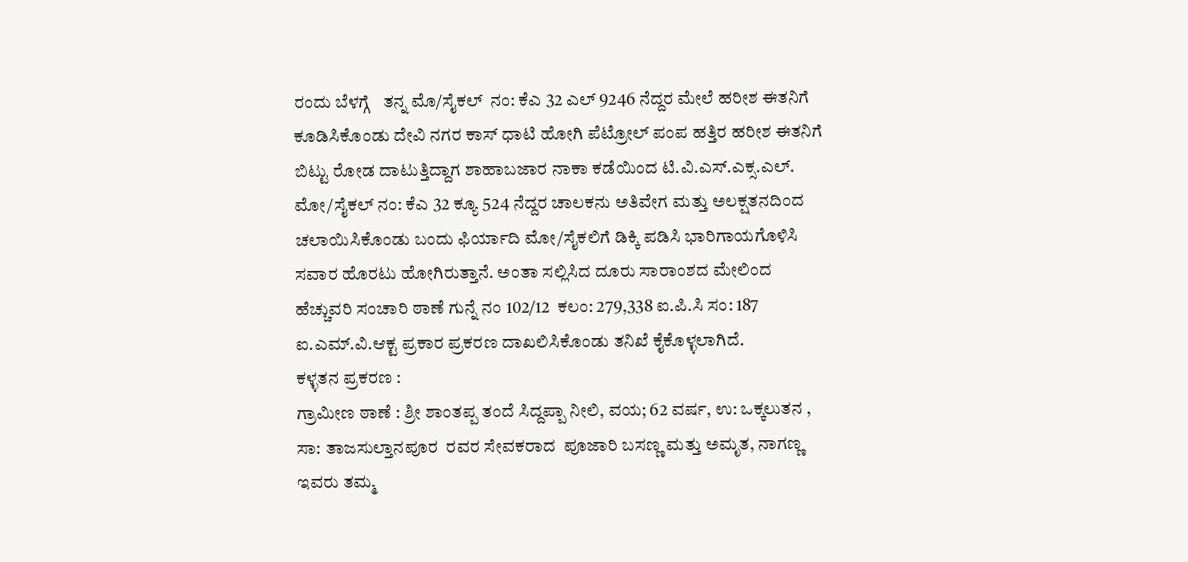ರಂದು ಬೆಳಗ್ಗೆ   ತನ್ನ ಮೊ/ಸೈಕಲ್  ನಂ: ಕೆಎ 32 ಎಲ್ 9246 ನೆದ್ದರ ಮೇಲೆ ಹರೀಶ ಈತನಿಗೆ ಕೂಡಿಸಿಕೊಂಡು ದೇವಿ ನಗರ ಕಾಸ್ ಧಾಟಿ ಹೋಗಿ ಪೆಟ್ರೋಲ್ ಪಂಪ ಹತ್ತಿರ ಹರೀಶ ಈತನಿಗೆ ಬಿಟ್ಟು ರೋಡ ದಾಟುತ್ತಿದ್ದಾಗ ಶಾಹಾಬಜಾರ ನಾಕಾ ಕಡೆಯಿಂದ ಟಿ.ವಿ.ಎಸ್.ಎಕ್ಸ.ಎಲ್. ಮೋ/ಸೈಕಲ್ ನಂ: ಕೆಎ 32 ಕ್ಯೂ 524 ನೆದ್ದರ ಚಾಲಕನು ಅತಿವೇಗ ಮತ್ತು ಅಲಕ್ಷತನದಿಂದ ಚಲಾಯಿಸಿಕೊಂಡು ಬಂದು ಫಿರ್ಯಾದಿ ಮೋ/ಸೈಕಲಿಗೆ ಡಿಕ್ಕಿ ಪಡಿಸಿ ಭಾರಿಗಾಯಗೊಳಿಸಿ ಸವಾರ ಹೊರಟು ಹೋಗಿರುತ್ತಾನೆ. ಅಂತಾ ಸಲ್ಲಿಸಿದ ದೂರು ಸಾರಾಂಶದ ಮೇಲಿಂದ ಹೆಚ್ಚುವರಿ ಸಂಚಾರಿ ಠಾಣೆ ಗುನ್ನೆ ನಂ 102/12  ಕಲಂ: 279,338 ಐ.ಪಿ.ಸಿ ಸಂ: 187 ಐ.ಎಮ್.ವಿ.ಆಕ್ಟ ಪ್ರಕಾರ ಪ್ರಕರಣ ದಾಖಲಿಸಿಕೊಂಡು ತನಿಖೆ ಕೈಕೊಳ್ಳಲಾಗಿದೆ.
ಕಳ್ಳತನ ಪ್ರಕರಣ :
ಗ್ರಾಮೀಣ ಠಾಣೆ : ಶ್ರೀ ಶಾಂತಪ್ಪ ತಂದೆ ಸಿದ್ದಪ್ಪಾ ನೀಲಿ, ವಯ; 62 ವರ್ಷ, ಉ: ಒಕ್ಕಲುತನ , ಸಾ: ತಾಜಸುಲ್ತಾನಪೂರ  ರವರ ಸೇವಕರಾದ  ಪೂಜಾರಿ ಬಸಣ್ಣ ಮತ್ತು ಅಮೃತ, ನಾಗಣ್ಣ ಇವರು ತಮ್ಮ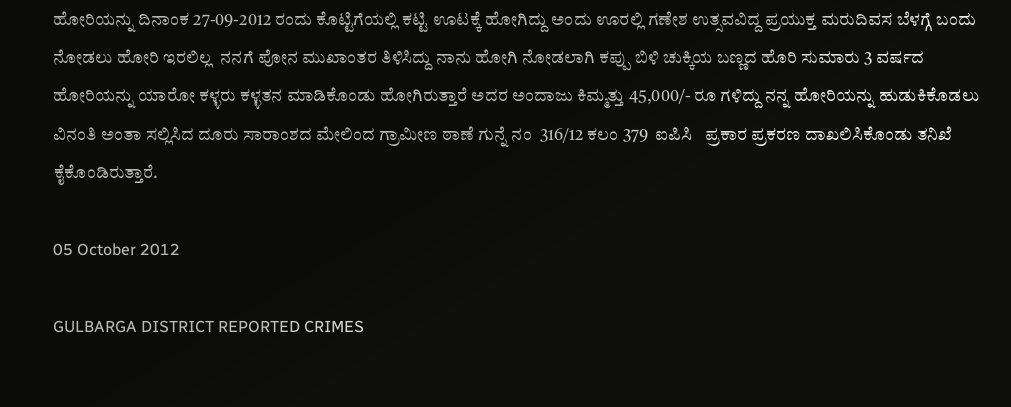ಹೋರಿಯನ್ನು ದಿನಾಂಕ 27-09-2012 ರಂದು ಕೊಟ್ಟಿಗೆಯಲ್ಲಿ ಕಟ್ಟಿ ಊಟಕ್ಕೆ ಹೋಗಿದ್ದು ಅಂದು ಊರಲ್ಲಿ ಗಣೇಶ ಉತ್ಸವವಿದ್ದ ಪ್ರಯುಕ್ತ ಮರುದಿವಸ ಬೆಳಗ್ಗೆ ಬಂದು ನೋಡಲು ಹೋರಿ ಇರಲಿಲ್ಲ  ನನಗೆ ಪೋನ ಮುಖಾಂತರ ತಿಳಿಸಿದ್ದು ನಾನು ಹೋಗಿ ನೋಡಲಾಗಿ ಕಪ್ಪು ಬಿಳಿ ಚುಕ್ಕಿಯ ಬಣ್ಣದ ಹೊರಿ ಸುಮಾರು 3 ವರ್ಷದ ಹೋರಿಯನ್ನು ಯಾರೋ ಕಳ್ಳರು ಕಳ್ಳತನ ಮಾಡಿಕೊಂಡು ಹೋಗಿರುತ್ತಾರೆ ಅದರ ಅಂದಾಜು ಕಿಮ್ಮತ್ತು 45,000/- ರೂ ಗಳಿದ್ದು ನನ್ನ ಹೋರಿಯನ್ನು ಹುಡುಕಿಕೊಡಲು ವಿನಂತಿ ಅಂತಾ ಸಲ್ಲಿಸಿದ ದೂರು ಸಾರಾಂಶದ ಮೇಲಿಂದ ಗ್ರಾಮೀಣ ಠಾಣೆ ಗುನ್ನೆ ನಂ  316/12 ಕಲಂ 379  ಐಪಿಸಿ   ಪ್ರಕಾರ ಪ್ರಕರಣ ದಾಖಲಿಸಿಕೊಂಡು ತನಿಖೆ ಕೈಕೊಂಡಿರುತ್ತಾರೆ.

05 October 2012

GULBARGA DISTRICT REPORTED CRIMES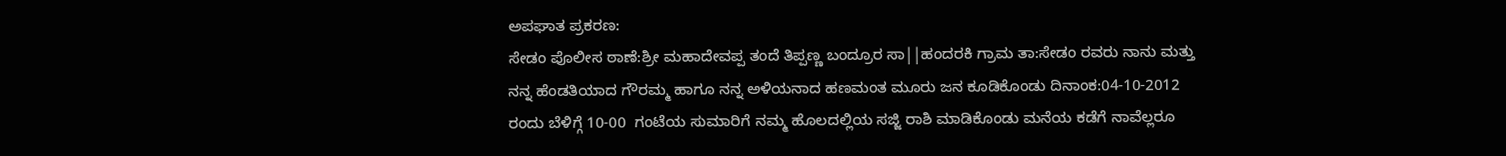ಅಪಘಾತ ಪ್ರಕರಣ:
ಸೇಡಂ ಪೊಲೀಸ ಠಾಣೆ:ಶ್ರೀ ಮಹಾದೇವಪ್ಪ ತಂದೆ ತಿಪ್ಪಣ್ಣ ಬಂದ್ರೂರ ಸಾ||ಹಂದರಕಿ ಗ್ರಾಮ ತಾ:ಸೇಡಂ ರವರು ನಾನು ಮತ್ತು ನನ್ನ ಹೆಂಡತಿಯಾದ ಗೌರಮ್ಮ ಹಾಗೂ ನನ್ನ ಅಳಿಯನಾದ ಹಣಮಂತ ಮೂರು ಜನ ಕೂಡಿಕೊಂಡು ದಿನಾಂಕ:04-10-2012 ರಂದು ಬೆಳಿಗ್ಗೆ 10-00  ಗಂಟೆಯ ಸುಮಾರಿಗೆ ನಮ್ಮ ಹೊಲದಲ್ಲಿಯ ಸಜ್ಜಿ ರಾಶಿ ಮಾಡಿಕೊಂಡು ಮನೆಯ ಕಡೆಗೆ ನಾವೆಲ್ಲರೂ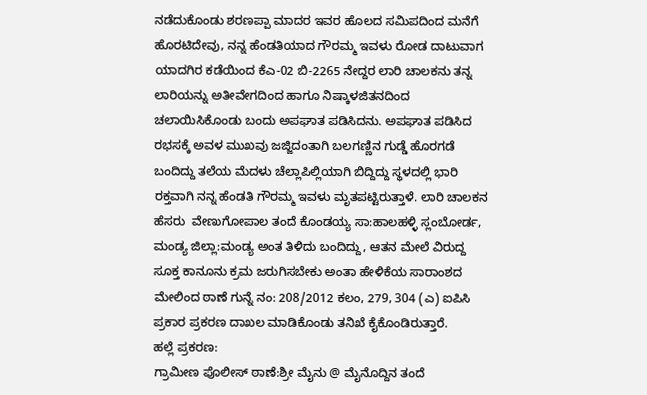ನಡೆದುಕೊಂಡು ಶರಣಪ್ಪಾ ಮಾದರ ಇವರ ಹೊಲದ ಸಮಿಪದಿಂದ ಮನೆಗೆ ಹೊರಟಿದೇವು, ನನ್ನ ಹೆಂಡತಿಯಾದ ಗೌರಮ್ಮ ಇವಳು ರೋಡ ದಾಟುವಾಗ ಯಾದಗಿರ ಕಡೆಯಿಂದ ಕೆಎ-02 ಬಿ-2265 ನೇದ್ದರ ಲಾರಿ ಚಾಲಕನು ತನ್ನ ಲಾರಿಯನ್ನು ಅತೀವೇಗದಿಂದ ಹಾಗೂ ನಿಷ್ಕಾಳಜಿತನದಿಂದ ಚಲಾಯಿಸಿಕೊಂಡು ಬಂದು ಅಪಘಾತ ಪಡಿಸಿದನು. ಅಪಘಾತ ಪಡಿಸಿದ ರಭಸಕ್ಕೆ ಅವಳ ಮುಖವು ಜಜ್ಜಿದಂತಾಗಿ ಬಲಗಣ್ಣಿನ ಗುಡ್ಡೆ ಹೊರಗಡೆ ಬಂದಿದ್ದು ತಲೆಯ ಮೆದಳು ಚೆಲ್ಲಾಪಿಲ್ಲಿಯಾಗಿ ಬಿದ್ದಿದ್ದು ಸ್ಥಳದಲ್ಲಿ ಭಾರಿ ರಕ್ತವಾಗಿ ನನ್ನ ಹೆಂಡತಿ ಗೌರಮ್ಮ ಇವಳು ಮೃತಪಟ್ಟಿರುತ್ತಾಳೆ. ಲಾರಿ ಚಾಲಕನ ಹೆಸರು  ವೇಣುಗೋಪಾಲ ತಂದೆ ಕೊಂಡಯ್ಯ ಸಾ:ಹಾಲಹಳ್ಳಿ ಸ್ಲಂಬೋರ್ಡ, ಮಂಡ್ಯ ಜಿಲ್ಲಾ:ಮಂಡ್ಯ ಅಂತ ತಿಳಿದು ಬಂದಿದ್ದು, ಆತನ ಮೇಲೆ ವಿರುದ್ದ ಸೂಕ್ತ ಕಾನೂನು ಕ್ರಮ ಜರುಗಿಸಬೇಕು ಅಂತಾ ಹೇಳಿಕೆಯ ಸಾರಾಂಶದ ಮೇಲಿಂದ ಠಾಣೆ ಗುನ್ನೆ ನಂ: 208/2012 ಕಲಂ, 279, 304 (ಎ) ಐಪಿಸಿ ಪ್ರಕಾರ ಪ್ರಕರಣ ದಾಖಲ ಮಾಡಿಕೊಂಡು ತನಿಖೆ ಕೈಕೊಂಡಿರುತ್ತಾರೆ.
ಹಲ್ಲೆ ಪ್ರಕರಣ:
ಗ್ರಾಮೀಣ ಪೊಲೀಸ್ ಠಾಣೆ:ಶ್ರೀ ಮೈನು @ ಮೈನೊದ್ದಿನ ತಂದೆ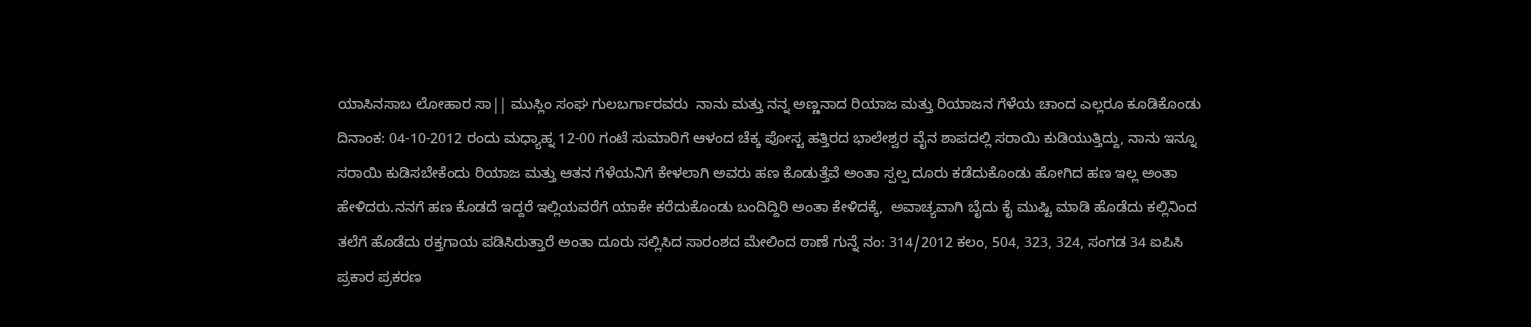ಯಾಸಿನಸಾಬ ಲೋಹಾರ ಸಾ|| ಮುಸ್ಲಿಂ ಸಂಘ ಗುಲಬರ್ಗಾರವರು  ನಾನು ಮತ್ತು ನನ್ನ ಅಣ್ಣನಾದ ರಿಯಾಜ ಮತ್ತು ರಿಯಾಜನ ಗೆಳೆಯ ಚಾಂದ ಎಲ್ಲರೂ ಕೂಡಿಕೊಂಡು ದಿನಾಂಕ: 04-10-2012 ರಂದು ಮಧ್ಯಾಹ್ನ 12-00 ಗಂಟೆ ಸುಮಾರಿಗೆ ಆಳಂದ ಚೆಕ್ಕ ಪೋಸ್ಟ ಹತ್ತಿರದ ಭಾಲೇಶ್ವರ ವೈನ ಶಾಪದಲ್ಲಿ ಸರಾಯಿ ಕುಡಿಯುತ್ತಿದ್ದು, ನಾನು ಇನ್ನೂ ಸರಾಯಿ ಕುಡಿಸಬೇಕೆಂದು ರಿಯಾಜ ಮತ್ತು ಆತನ ಗೆಳೆಯನಿಗೆ ಕೇಳಲಾಗಿ ಅವರು ಹಣ ಕೊಡುತ್ತೆವೆ ಅಂತಾ ಸ್ಪಲ್ಪ ದೂರು ಕಡೆದುಕೊಂಡು ಹೋಗಿದ ಹಣ ಇಲ್ಲ ಅಂತಾ ಹೇಳಿದರು.ನನಗೆ ಹಣ ಕೊಡದೆ ಇದ್ದರೆ ಇಲ್ಲಿಯವರೆಗೆ ಯಾಕೇ ಕರೆದುಕೊಂಡು ಬಂದಿದ್ದಿರಿ ಅಂತಾ ಕೇಳಿದಕ್ಕೆ,  ಅವಾಚ್ಯವಾಗಿ ಬೈದು ಕೈ ಮುಷ್ಟಿ ಮಾಡಿ ಹೊಡೆದು ಕಲ್ಲಿನಿಂದ ತಲೆಗೆ ಹೊಡೆದು ರಕ್ತಗಾಯ ಪಡಿಸಿರುತ್ತಾರೆ ಅಂತಾ ದೂರು ಸಲ್ಲಿಸಿದ ಸಾರಂಶದ ಮೇಲಿಂದ ಠಾಣೆ ಗುನ್ನೆ ನಂ: 314/2012 ಕಲಂ, 504, 323, 324, ಸಂಗಡ 34 ಐಪಿಸಿ ಪ್ರಕಾರ ಪ್ರಕರಣ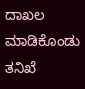ದಾಖಲ ಮಾಡಿಕೊಂಡು ತನಿಖೆ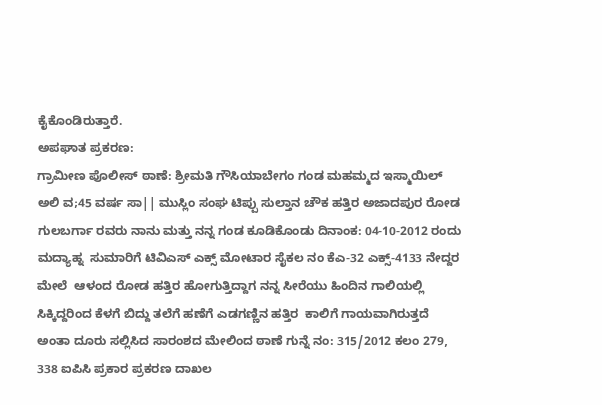ಕೈಕೊಂಡಿರುತ್ತಾರೆ.
ಅಪಘಾತ ಪ್ರಕರಣ:
ಗ್ರಾಮೀಣ ಪೊಲೀಸ್ ಠಾಣೆ: ಶ್ರೀಮತಿ ಗೌಸಿಯಾಬೇಗಂ ಗಂಡ ಮಹಮ್ಮದ ಇಸ್ಮಾಯಿಲ್ ಅಲಿ ವ;45 ವರ್ಷ ಸಾ|| ಮುಸ್ಲಿಂ ಸಂಘ ಟಿಪ್ಪು ಸುಲ್ತಾನ ಚೌಕ ಹತ್ತಿರ ಅಜಾದಪುರ ರೋಡ ಗುಲಬರ್ಗಾ ರವರು ನಾನು ಮತ್ತು ನನ್ನ ಗಂಡ ಕೂಡಿಕೊಂಡು ದಿನಾಂಕ: 04-10-2012 ರಂದು ಮದ್ಯಾಹ್ನ  ಸುಮಾರಿಗೆ ಟಿವಿಎಸ್‌ ಎಕ್ಸ್‌ ಮೋಟಾರ ಸೈಕಲ ನಂ ಕೆಎ-32 ಎಕ್ಸ್‌‌-4133 ನೇದ್ದರ ಮೇಲೆ  ಆಳಂದ ರೋಡ ಹತ್ತಿರ ಹೋಗುತ್ತಿದ್ದಾಗ ನನ್ನ ಸೀರೆಯು ಹಿಂದಿನ ಗಾಲಿಯಲ್ಲಿ ಸಿಕ್ಕಿದ್ದರಿಂದ ಕೆಳಗೆ ಬಿದ್ದು ತಲೆಗೆ ಹಣೆಗೆ ಎಡಗಣ್ಣಿನ ಹತ್ತಿರ  ಕಾಲಿಗೆ ಗಾಯವಾಗಿರುತ್ತದೆ ಅಂತಾ ದೂರು ಸಲ್ಲಿಸಿದ ಸಾರಂಶದ ಮೇಲಿಂದ ಠಾಣೆ ಗುನ್ನೆ ನಂ: 315/2012 ಕಲಂ 279, 338 ಐಪಿಸಿ ಪ್ರಕಾರ ಪ್ರಕರಣ ದಾಖಲ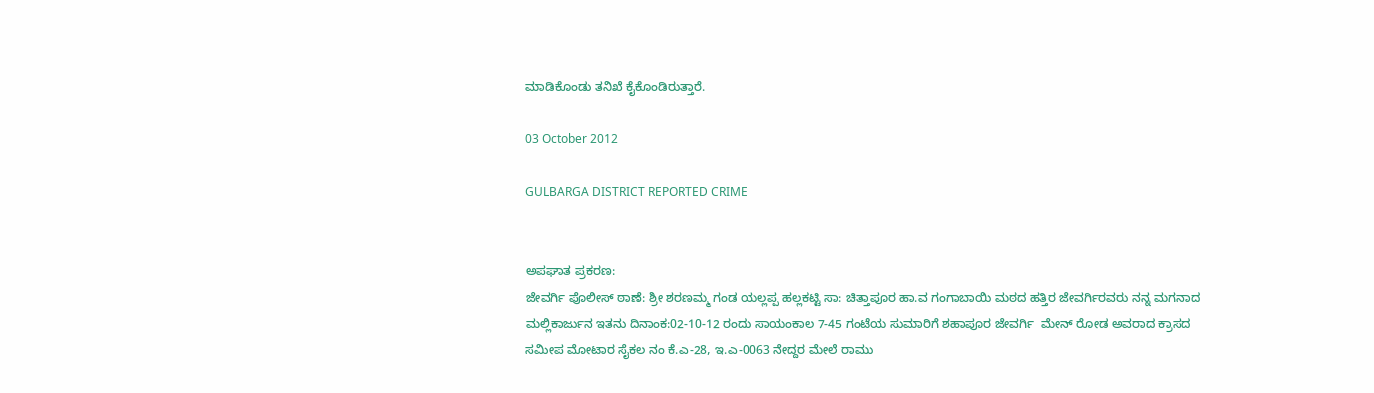ಮಾಡಿಕೊಂಡು ತನಿಖೆ ಕೈಕೊಂಡಿರುತ್ತಾರೆ.

03 October 2012

GULBARGA DISTRICT REPORTED CRIME


ಅಪಘಾತ ಪ್ರಕರಣ:
ಜೇವರ್ಗಿ ಪೊಲೀಸ್ ಠಾಣೆ: ಶ್ರೀ ಶರಣಮ್ಮ ಗಂಡ ಯಲ್ಲಪ್ಪ ಹಲ್ಲಕಟ್ಟಿ ಸಾ: ಚಿತ್ತಾಪೂರ ಹಾ.ವ ಗಂಗಾಬಾಯಿ ಮಠದ ಹತ್ತಿರ ಜೇವರ್ಗಿರವರು ನನ್ನ ಮಗನಾದ ಮಲ್ಲಿಕಾರ್ಜುನ ಇತನು ದಿನಾಂಕ:02-10-12 ರಂದು ಸಾಯಂಕಾಲ 7-45 ಗಂಟೆಯ ಸುಮಾರಿಗೆ ಶಹಾಪೂರ ಜೇವರ್ಗಿ  ಮೇನ್ ರೋಡ ಅವರಾದ ಕ್ರಾಸದ ಸಮೀಪ ಮೋಟಾರ ಸೈಕಲ ನಂ ಕೆ.ಎ-28, ಇ.ಎ-0063 ನೇದ್ದರ ಮೇಲೆ ರಾಮು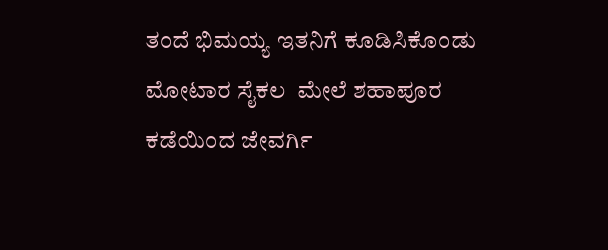ತಂದೆ ಭಿಮಯ್ಯ ಇತನಿಗೆ ಕೂಡಿಸಿಕೊಂಡು ಮೋಟಾರ ಸೈಕಲ  ಮೇಲೆ ಶಹಾಪೂರ ಕಡೆಯಿಂದ ಜೇವರ್ಗಿ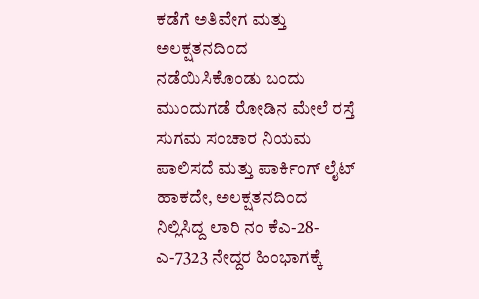ಕಡೆಗೆ ಅತಿವೇಗ ಮತ್ತು ಅಲಕ್ಷತನದಿಂದ ನಡೆಯಿಸಿಕೊಂಡು ಬಂದು ಮುಂದುಗಡೆ ರೋಡಿನ ಮೇಲೆ ರಸ್ತೆ ಸುಗಮ ಸಂಚಾರ ನಿಯಮ ಪಾಲಿಸದೆ ಮತ್ತು ಪಾರ್ಕಿಂಗ್ ಲೈಟ್ ಹಾಕದೇ, ಅಲಕ್ಷತನದಿಂದ ನಿಲ್ಲಿಸಿದ್ದ ಲಾರಿ ನಂ ಕೆಎ-28-ಎ-7323 ನೇದ್ದರ ಹಿಂಭಾಗಕ್ಕೆ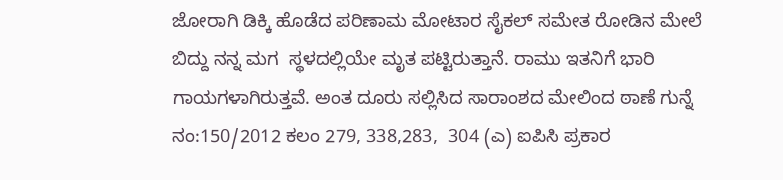ಜೋರಾಗಿ ಡಿಕ್ಕಿ ಹೊಡೆದ ಪರಿಣಾಮ ಮೋಟಾರ ಸೈಕಲ್ ಸಮೇತ ರೋಡಿನ ಮೇಲೆ ಬಿದ್ದು ನನ್ನ ಮಗ  ಸ್ಥಳದಲ್ಲಿಯೇ ಮೃತ ಪಟ್ಟಿರುತ್ತಾನೆ. ರಾಮು ಇತನಿಗೆ ಭಾರಿ ಗಾಯಗಳಾಗಿರುತ್ತವೆ. ಅಂತ ದೂರು ಸಲ್ಲಿಸಿದ ಸಾರಾಂಶದ ಮೇಲಿಂದ ಠಾಣೆ ಗುನ್ನೆ ನಂ:150/2012 ಕಲಂ 279, 338,283,  304 (ಎ) ಐಪಿಸಿ ಪ್ರಕಾರ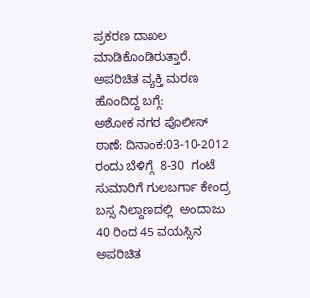ಪ್ರಕರಣ ದಾಖಲ ಮಾಡಿಕೊಂಡಿರುತ್ತಾರೆ.
ಅಪರಿಚಿತ ವ್ಯಕ್ತಿ ಮರಣ ಹೊಂದಿದ್ದ ಬಗ್ಗೆ:
ಅಶೋಕ ನಗರ ಪೊಲೀಸ್ ಠಾಣೆ: ದಿನಾಂಕ:03-10-2012 ರಂದು ಬೆಳಿಗ್ಗೆ  8-30  ಗಂಟೆ ಸುಮಾರಿಗೆ ಗುಲಬರ್ಗಾ ಕೇಂದ್ರ ಬಸ್ಸ ನಿಲ್ದಾಣದಲ್ಲಿ  ಅಂದಾಜು 40 ರಿಂದ 45 ವಯಸ್ಸಿನ  ಅಪರಿಚಿತ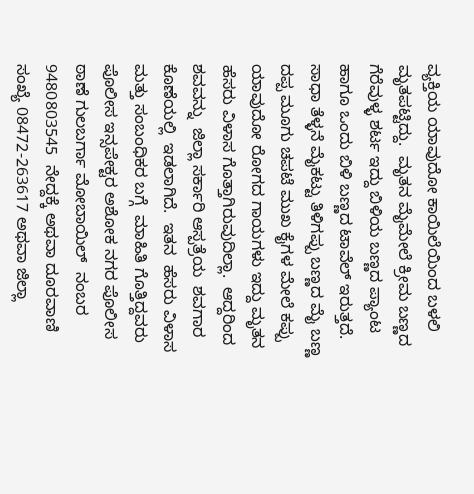ವ್ಯಕ್ತಿಯ ಯಾವುದೋ ಕಾಯಿಲೆಯಿಂದ ಬಳಲಿ ಮೃತಪಟ್ಟಿದ್ದು.  ಮೃತನ ಮೈಮೇಲೆ ಕ್ರೀಮ ಬಣ್ಣದ ಗೆರೆವುಳ್ಳ ಶರ್ಟ ಇದ್ದು ಬಿಳಿಯ ಬಣ್ಣದ ಪ್ಯಾಂಟ ಹಾಗೂ ಒಂದು ಬಿಳಿ ಬಣ್ಣದ ಟಾವೆಲ್ ಇರುತ್ತದೆ. ಸಾಧಾ ತೆಳ್ಳನೆ ಮೈಕಟ್ಟು ತಿಳಿಗಪ್ಪು ಬಣ್ಣದ ಮೈ ಬಣ್ಣ ದಪ್ಪ ಮೂಗು ಚಪಟೆ ಮುಖ ಕೈಗಳ ಮೇಲೆ ಕಪ್ಪು ಯಾವುದೋ ರೋಗದ ಗಾಯಗಳು ಇದ್ದು ಮೃತನ ಹೆಸರು ವಿಳಾಸ ಗೊತ್ತಾಗಿರುವುದಿಲ್ಲಾ.  ಆದ್ದರಿಂದ ಶವವನ್ನು  ಜಿಲ್ಲಾ ಸರ್ಕಾರಿ ಆಸ್ಪತ್ರೆಯ  ಶವಗಾರ ಕೊಣೆಯಲ್ಲಿ  ಇಡಲಾಗಿದೆ.  ಇತನ  ಹೆಸರು ವಿಳಾಸ ಮತ್ತು ಸಂಬಂಧಿಕರ ಬಗ್ಗೆ  ಮಾಹಿತಿ ಗೊತ್ತಿದ್ದವರು  ಪೊಲೀಸ ಇನ್ಸಪೇಕ್ಟರ ಅಶೋಕ ನಗರ ಪೊಲೀಸ ಠಾಣೆ ಗುಲಬರ್ಗಾ ಮೋಬಾಯಿಲ್  ನಂಬರ    9480803545  ನೇದ್ದಕ್ಕೆ ಅಥವಾ ದೂರವಾಣಿ ಸಂಖ್ಯೆ 08472-263617 ಅಥವಾ ಜಿಲ್ಲಾ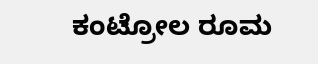ಕಂಟ್ರೋಲ ರೂಮ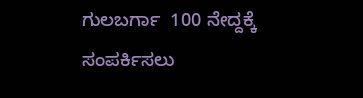ಗುಲಬರ್ಗಾ  100 ನೇದ್ದಕ್ಕೆ ಸಂಪರ್ಕಿಸಲು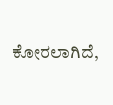ಕೋರಲಾಗಿದೆ,